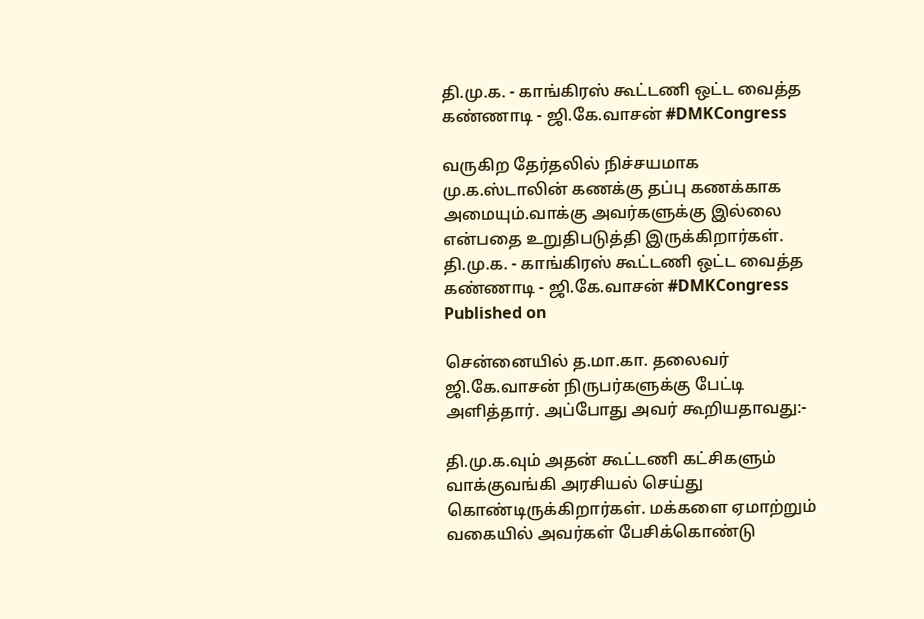தி.மு.க. - காங்கிரஸ் கூட்டணி ஒட்ட வைத்த கண்ணாடி - ஜி.கே.வாசன் #DMKCongress

வருகிற தேர்தலில் நிச்சயமாக மு.க.ஸ்டாலின் கணக்கு தப்பு கணக்காக அமையும்.வாக்கு அவர்களுக்கு இல்லை என்பதை உறுதிபடுத்தி இருக்கிறார்கள்.
தி.மு.க. - காங்கிரஸ் கூட்டணி ஒட்ட வைத்த கண்ணாடி - ஜி.கே.வாசன் #DMKCongress
Published on

சென்னையில் த.மா.கா. தலைவர் ஜி.கே.வாசன் நிருபர்களுக்கு பேட்டி அளித்தார். அப்போது அவர் கூறியதாவது:-

தி.மு.க.வும் அதன் கூட்டணி கட்சிகளும் வாக்குவங்கி அரசியல் செய்து கொண்டிருக்கிறார்கள். மக்களை ஏமாற்றும் வகையில் அவர்கள் பேசிக்கொண்டு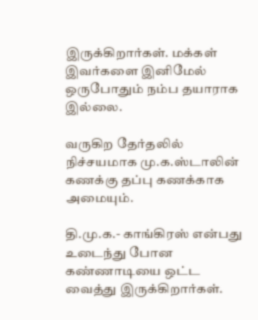இருக்கிறார்கள். மக்கள் இவர்களை இனிமேல் ஒருபோதும் நம்ப தயாராக இல்லை.

வருகிற தேர்தலில் நிச்சயமாக மு.க.ஸ்டாலின் கணக்கு தப்பு கணக்காக அமையும்.

தி.மு.க.- காங்கிரஸ் என்பது உடைந்து போன கண்ணாடியை ஒட்ட வைத்து இருக்கிறார்கள்.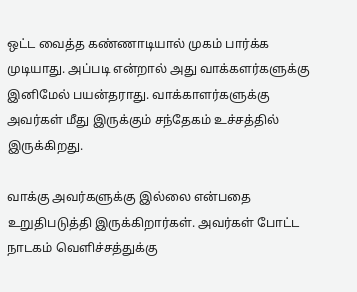ஒட்ட வைத்த கண்ணாடியால் முகம் பார்க்க முடியாது. அப்படி என்றால் அது வாக்களர்களுக்கு இனிமேல் பயன்தராது. வாக்காளர்களுக்கு அவர்கள் மீது இருக்கும் சந்தேகம் உச்சத்தில் இருக்கிறது.

வாக்கு அவர்களுக்கு இல்லை என்பதை உறுதிபடுத்தி இருக்கிறார்கள். அவர்கள் போட்ட நாடகம் வெளிச்சத்துக்கு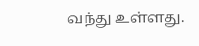வந்து உள்ளது.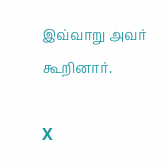இவ்வாறு அவர் கூறினார்.

X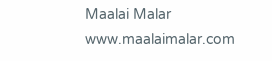Maalai Malar
www.maalaimalar.com